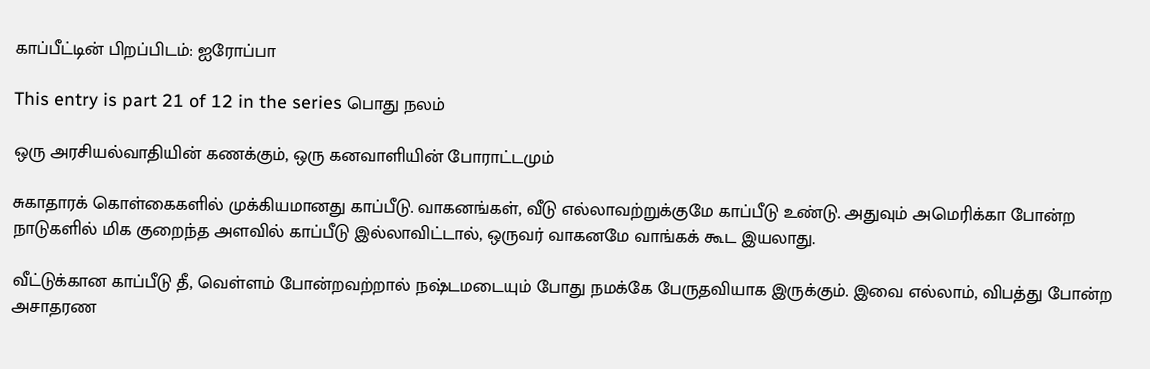காப்பீட்டின் பிறப்பிடம்: ஐரோப்பா

This entry is part 21 of 12 in the series பொது நலம்

ஒரு அரசியல்வாதியின் கணக்கும், ஒரு கனவாளியின் போராட்டமும்

சுகாதாரக் கொள்கைகளில் முக்கியமானது காப்பீடு. வாகனங்கள், வீடு எல்லாவற்றுக்குமே காப்பீடு உண்டு. அதுவும் அமெரிக்கா போன்ற நாடுகளில் மிக குறைந்த அளவில் காப்பீடு இல்லாவிட்டால், ஒருவர் வாகனமே வாங்கக் கூட இயலாது.

வீட்டுக்கான காப்பீடு தீ, வெள்ளம் போன்றவற்றால் நஷ்டமடையும் போது நமக்கே பேருதவியாக இருக்கும். இவை எல்லாம், விபத்து போன்ற அசாதரண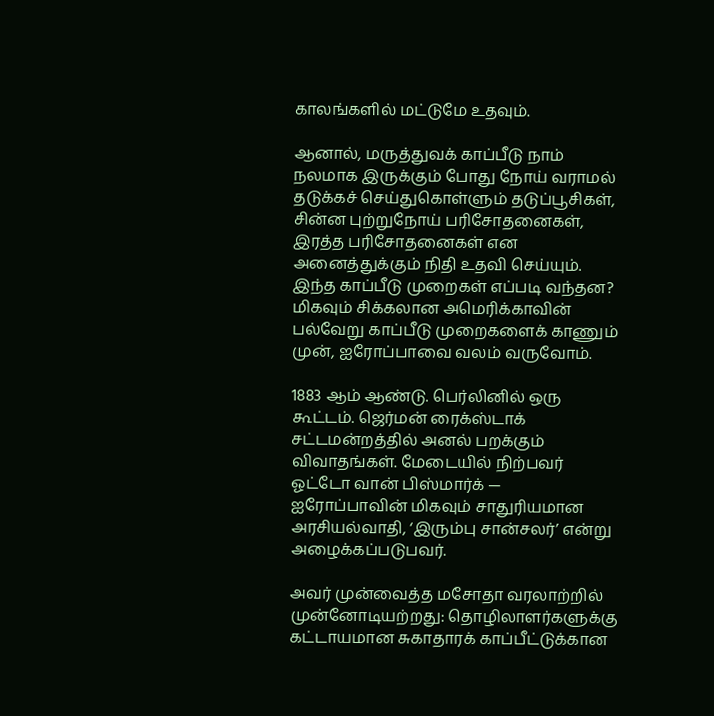காலங்களில் மட்டுமே உதவும்.

ஆனால், மருத்துவக் காப்பீடு நாம் நலமாக இருக்கும் போது நோய் வராமல் தடுக்கச் செய்துகொள்ளும் தடுப்பூசிகள், சின்ன புற்றுநோய் பரிசோதனைகள், இரத்த பரிசோதனைகள் என அனைத்துக்கும் நிதி உதவி செய்யும். இந்த காப்பீடு முறைகள் எப்படி வந்தன? மிகவும் சிக்கலான அமெரிக்காவின் பல்வேறு காப்பீடு முறைகளைக் காணும் முன், ஐரோப்பாவை வலம் வருவோம்.

1883 ஆம் ஆண்டு. பெர்லினில் ஒரு கூட்டம். ஜெர்மன் ரைக்ஸ்டாக் சட்டமன்றத்தில் அனல் பறக்கும் விவாதங்கள். மேடையில் நிற்பவர் ஓட்டோ வான் பிஸ்மார்க் — ஐரோப்பாவின் மிகவும் சாதுரியமான அரசியல்வாதி, ‘இரும்பு சான்சலர்’ என்று அழைக்கப்படுபவர்.

அவர் முன்வைத்த மசோதா வரலாற்றில் முன்னோடியற்றது: தொழிலாளர்களுக்கு கட்டாயமான சுகாதாரக் காப்பீட்டுக்கான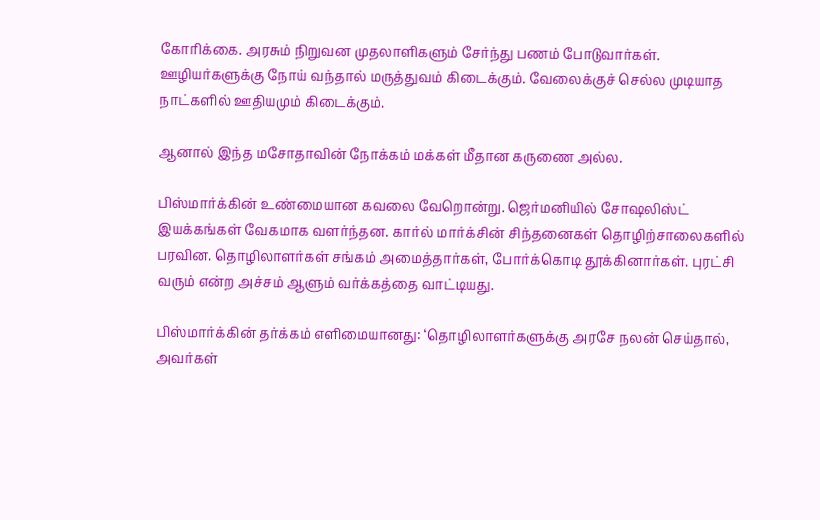கோரிக்கை. அரசும் நிறுவன முதலாளிகளும் சேர்ந்து பணம் போடுவார்கள். ஊழியர்களுக்கு நோய் வந்தால் மருத்துவம் கிடைக்கும். வேலைக்குச் செல்ல முடியாத நாட்களில் ஊதியமும் கிடைக்கும்.

ஆனால் இந்த மசோதாவின் நோக்கம் மக்கள் மீதான கருணை அல்ல.

பிஸ்மார்க்கின் உண்மையான கவலை வேறொன்று. ஜெர்மனியில் சோஷலிஸ்ட் இயக்கங்கள் வேகமாக வளர்ந்தன. கார்ல் மார்க்சின் சிந்தனைகள் தொழிற்சாலைகளில் பரவின. தொழிலாளர்கள் சங்கம் அமைத்தார்கள், போர்க்கொடி தூக்கினார்கள். புரட்சி வரும் என்ற அச்சம் ஆளும் வர்க்கத்தை வாட்டியது.

பிஸ்மார்க்கின் தர்க்கம் எளிமையானது: ‘தொழிலாளர்களுக்கு அரசே நலன் செய்தால், அவர்கள்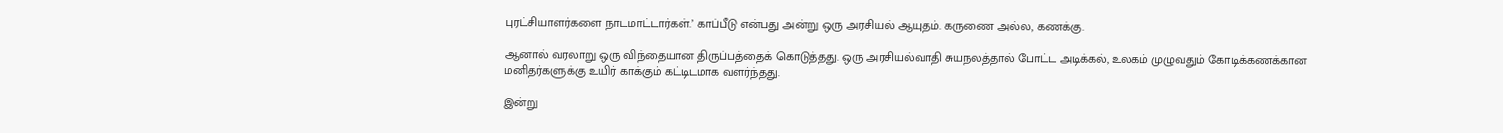புரட்சியாளர்களை நாடமாட்டார்கள்.’ காப்பீடு என்பது அன்று ஒரு அரசியல் ஆயுதம். கருணை அல்ல, கணக்கு.

ஆனால் வரலாறு ஒரு விந்தையான திருப்பத்தைக் கொடுத்தது. ஒரு அரசியல்வாதி சுயநலத்தால் போட்ட அடிக்கல், உலகம் முழுவதும் கோடிக்கணக்கான மனிதர்களுக்கு உயிர் காக்கும் கட்டிடமாக வளர்ந்தது.

இன்று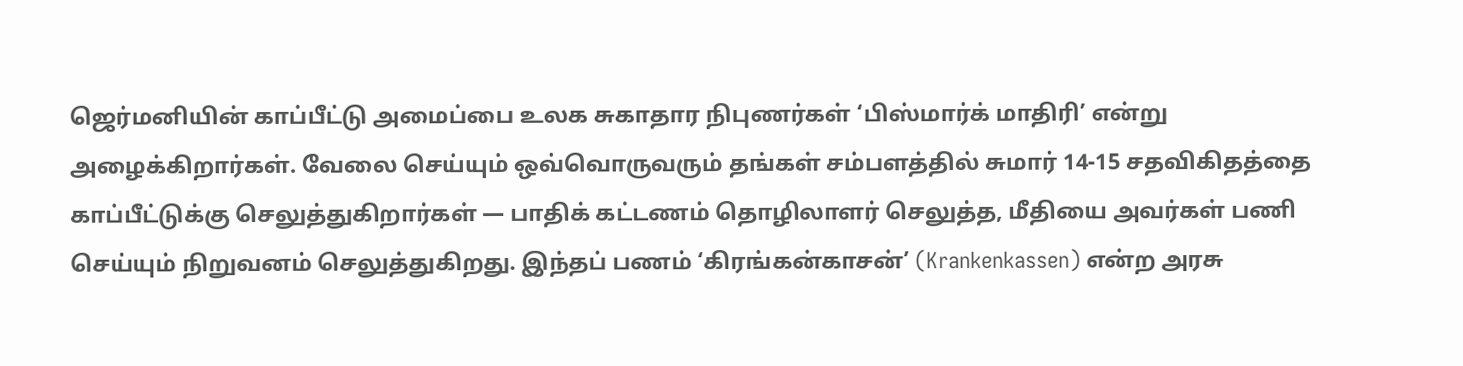ஜெர்மனியின் காப்பீட்டு அமைப்பை உலக சுகாதார நிபுணர்கள் ‘பிஸ்மார்க் மாதிரி’ என்று அழைக்கிறார்கள். வேலை செய்யும் ஒவ்வொருவரும் தங்கள் சம்பளத்தில் சுமார் 14-15 சதவிகிதத்தை காப்பீட்டுக்கு செலுத்துகிறார்கள் — பாதிக் கட்டணம் தொழிலாளர் செலுத்த, மீதியை அவர்கள் பணி செய்யும் நிறுவனம் செலுத்துகிறது. இந்தப் பணம் ‘கிரங்கன்காசன்’ (Krankenkassen) என்ற அரசு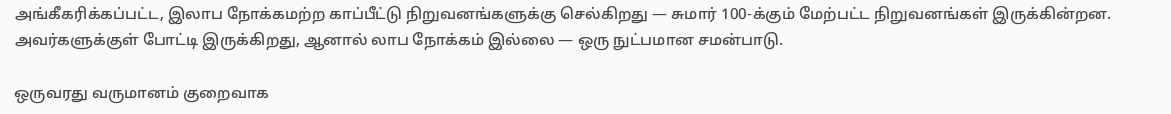அங்கீகரிக்கப்பட்ட, இலாப நோக்கமற்ற காப்பீட்டு நிறுவனங்களுக்கு செல்கிறது — சுமார் 100-க்கும் மேற்பட்ட நிறுவனங்கள் இருக்கின்றன. அவர்களுக்குள் போட்டி இருக்கிறது, ஆனால் லாப நோக்கம் இல்லை — ஒரு நுட்பமான சமன்பாடு.

ஒருவரது வருமானம் குறைவாக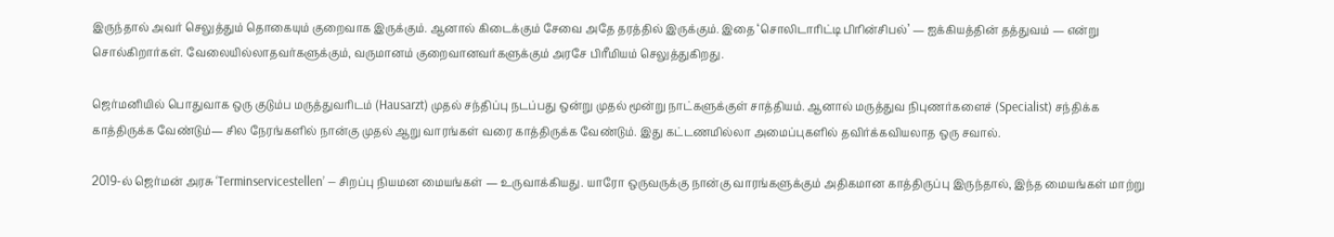இருந்தால் அவர் செலுத்தும் தொகையும் குறைவாக இருக்கும். ஆனால் கிடைக்கும் சேவை அதே தரத்தில் இருக்கும். இதை ‘சொலிடாரிட்டி பிரின்சிபல்’ — ஐக்கியத்தின் தத்துவம் — என்று சொல்கிறார்கள். வேலையில்லாதவர்களுக்கும், வருமானம் குறைவானவர்களுக்கும் அரசே பிரீமியம் செலுத்துகிறது.

ஜெர்மனியில் பொதுவாக ஒரு குடும்ப மருத்துவரிடம் (Hausarzt) முதல் சந்திப்பு நடப்பது ஒன்று முதல் மூன்று நாட்களுக்குள் சாத்தியம். ஆனால் மருத்துவ நிபுணர்களைச் (Specialist) சந்திக்க காத்திருக்க வேண்டும்— சில நேரங்களில் நான்கு முதல் ஆறு வாரங்கள் வரை காத்திருக்க வேண்டும். இது கட்டணமில்லா அமைப்புகளில் தவிர்க்கவியலாத ஒரு சவால்.

2019-ல் ஜெர்மன் அரசு ‘Terminservicestellen’ — சிறப்பு நியமன மையங்கள் — உருவாக்கியது. யாரோ ஒருவருக்கு நான்கு வாரங்களுக்கும் அதிகமான காத்திருப்பு இருந்தால், இந்த மையங்கள் மாற்று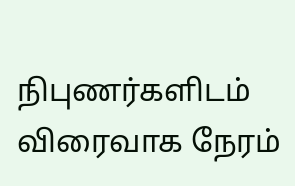நிபுணர்களிடம் விரைவாக நேரம்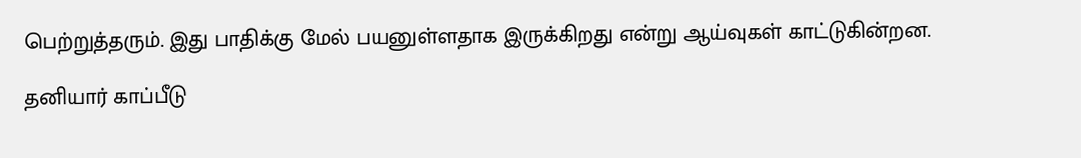பெற்றுத்தரும். இது பாதிக்கு மேல் பயனுள்ளதாக இருக்கிறது என்று ஆய்வுகள் காட்டுகின்றன.

தனியார் காப்பீடு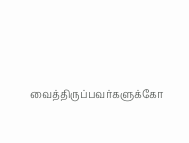வைத்திருப்பவர்களுக்கோ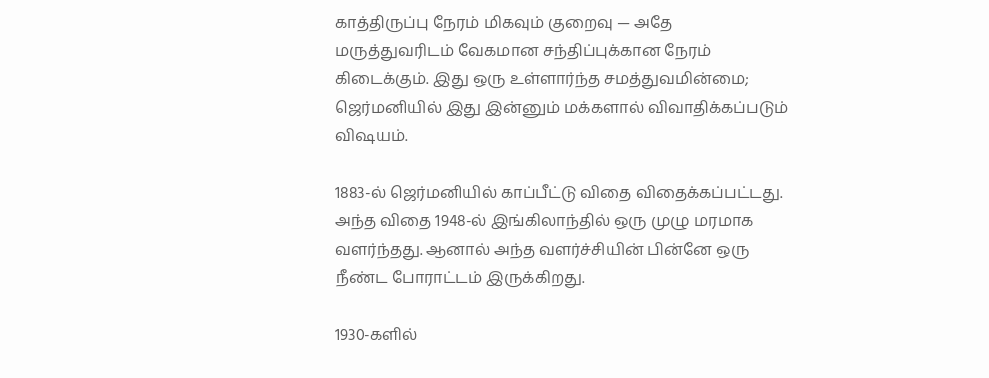காத்திருப்பு நேரம் மிகவும் குறைவு — அதே மருத்துவரிடம் வேகமான சந்திப்புக்கான நேரம்  கிடைக்கும். இது ஒரு உள்ளார்ந்த சமத்துவமின்மை; ஜெர்மனியில் இது இன்னும் மக்களால் விவாதிக்கப்படும் விஷயம்.

1883-ல் ஜெர்மனியில் காப்பீட்டு விதை விதைக்கப்பட்டது. அந்த விதை 1948-ல் இங்கிலாந்தில் ஒரு முழு மரமாக வளர்ந்தது. ஆனால் அந்த வளர்ச்சியின் பின்னே ஒரு நீண்ட போராட்டம் இருக்கிறது.

1930-களில்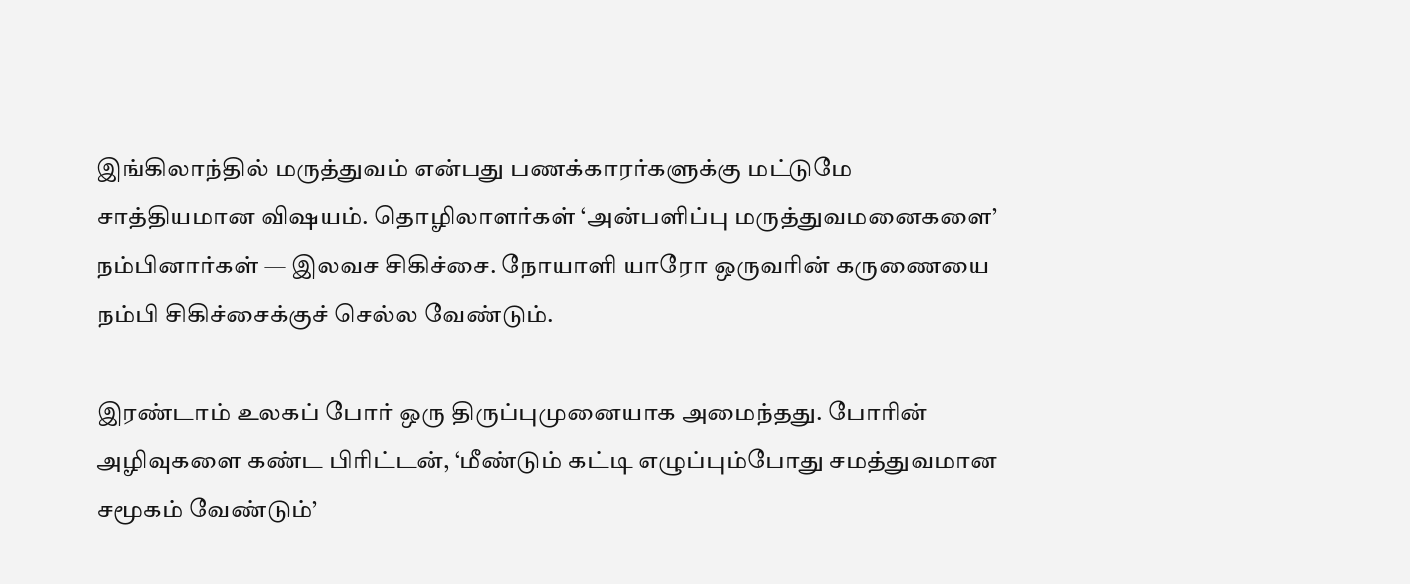இங்கிலாந்தில் மருத்துவம் என்பது பணக்காரர்களுக்கு மட்டுமே சாத்தியமான விஷயம். தொழிலாளர்கள் ‘அன்பளிப்பு மருத்துவமனைகளை’ நம்பினார்கள் — இலவச சிகிச்சை. நோயாளி யாரோ ஒருவரின் கருணையை நம்பி சிகிச்சைக்குச் செல்ல வேண்டும்.

இரண்டாம் உலகப் போர் ஒரு திருப்புமுனையாக அமைந்தது. போரின் அழிவுகளை கண்ட பிரிட்டன், ‘மீண்டும் கட்டி எழுப்பும்போது சமத்துவமான சமூகம் வேண்டும்’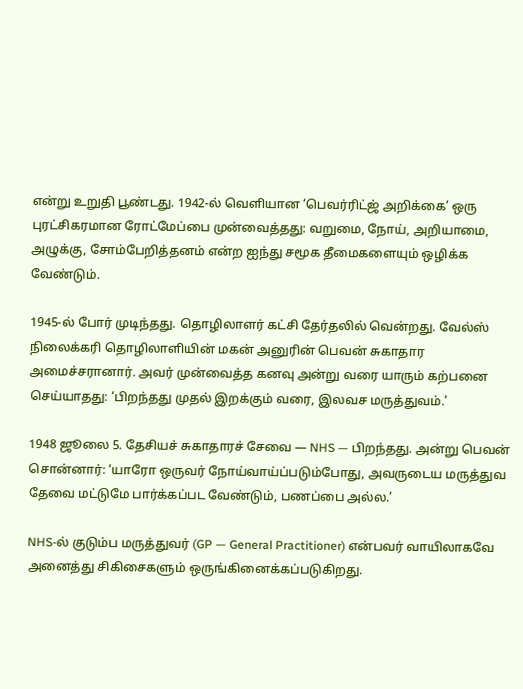என்று உறுதி பூண்டது. 1942-ல் வெளியான ‘பெவர்ரிட்ஜ் அறிக்கை’ ஒரு புரட்சிகரமான ரோட்மேப்பை முன்வைத்தது: வறுமை, நோய், அறியாமை, அழுக்கு, சோம்பேறித்தனம் என்ற ஐந்து சமூக தீமைகளையும் ஒழிக்க வேண்டும்.

1945-ல் போர் முடிந்தது. தொழிலாளர் கட்சி தேர்தலில் வென்றது. வேல்ஸ் நிலைக்கரி தொழிலாளியின் மகன் அனுரின் பெவன் சுகாதார அமைச்சரானார். அவர் முன்வைத்த கனவு அன்று வரை யாரும் கற்பனை செய்யாதது: ‘பிறந்தது முதல் இறக்கும் வரை, இலவச மருத்துவம்.’

1948 ஜூலை 5. தேசியச் சுகாதாரச் சேவை — NHS — பிறந்தது. அன்று பெவன் சொன்னார்: ‘யாரோ ஒருவர் நோய்வாய்ப்படும்போது, அவருடைய மருத்துவ தேவை மட்டுமே பார்க்கப்பட வேண்டும், பணப்பை அல்ல.’

NHS-ல் குடும்ப மருத்துவர் (GP — General Practitioner) என்பவர் வாயிலாகவே அனைத்து சிகிசைகளும் ஒருங்கினைக்கப்படுகிறது.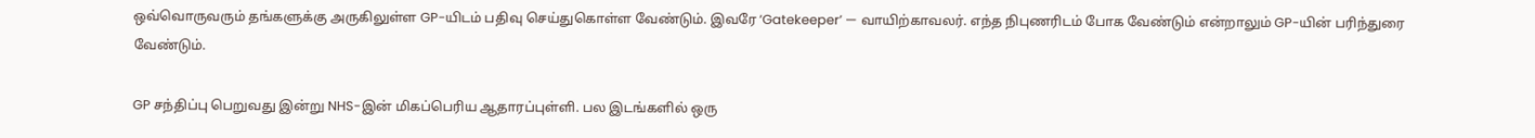ஒவ்வொருவரும் தங்களுக்கு அருகிலுள்ள GP-யிடம் பதிவு செய்துகொள்ள வேண்டும். இவரே ‘Gatekeeper’ — வாயிற்காவலர். எந்த நிபுணரிடம் போக வேண்டும் என்றாலும் GP-யின் பரிந்துரை வேண்டும்.

GP சந்திப்பு பெறுவது இன்று NHS-இன் மிகப்பெரிய ஆதாரப்புள்ளி. பல இடங்களில் ஒரு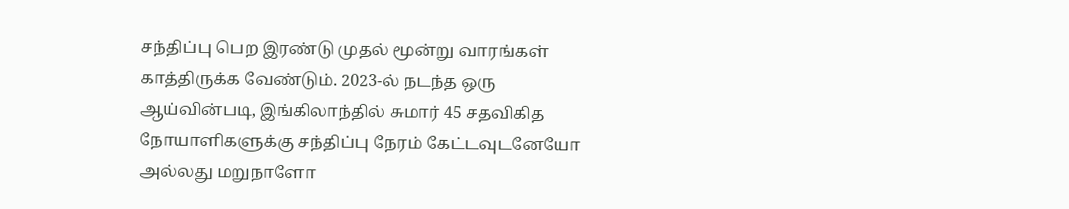சந்திப்பு பெற இரண்டு முதல் மூன்று வாரங்கள் காத்திருக்க வேண்டும். 2023-ல் நடந்த ஒரு ஆய்வின்படி, இங்கிலாந்தில் சுமார் 45 சதவிகித நோயாளிகளுக்கு சந்திப்பு நேரம் கேட்டவுடனேயோ அல்லது மறுநாளோ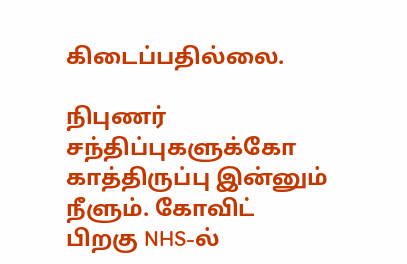கிடைப்பதில்லை.

நிபுணர் சந்திப்புகளுக்கோ காத்திருப்பு இன்னும் நீளும். கோவிட் பிறகு NHS-ல்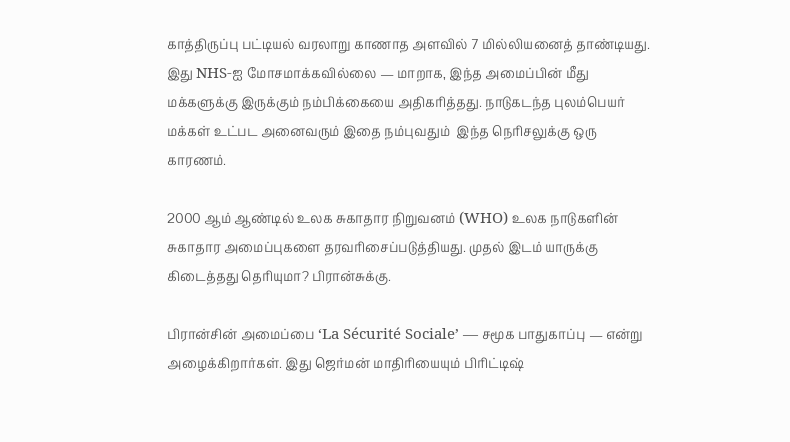காத்திருப்பு பட்டியல் வரலாறு காணாத அளவில் 7 மில்லியனைத் தாண்டியது. இது NHS-ஐ மோசமாக்கவில்லை — மாறாக, இந்த அமைப்பின் மீது மக்களுக்கு இருக்கும் நம்பிக்கையை அதிகரித்தது. நாடுகடந்த புலம்பெயர் மக்கள் உட்பட அனைவரும் இதை நம்புவதும்  இந்த நெரிசலுக்கு ஒரு காரணம்.

2000 ஆம் ஆண்டில் உலக சுகாதார நிறுவனம் (WHO) உலக நாடுகளின் சுகாதார அமைப்புகளை தரவரிசைப்படுத்தியது. முதல் இடம் யாருக்கு கிடைத்தது தெரியுமா? பிரான்சுக்கு.

பிரான்சின் அமைப்பை ‘La Sécurité Sociale’ — சமூக பாதுகாப்பு — என்று அழைக்கிறார்கள். இது ஜெர்மன் மாதிரியையும் பிரிட்டிஷ்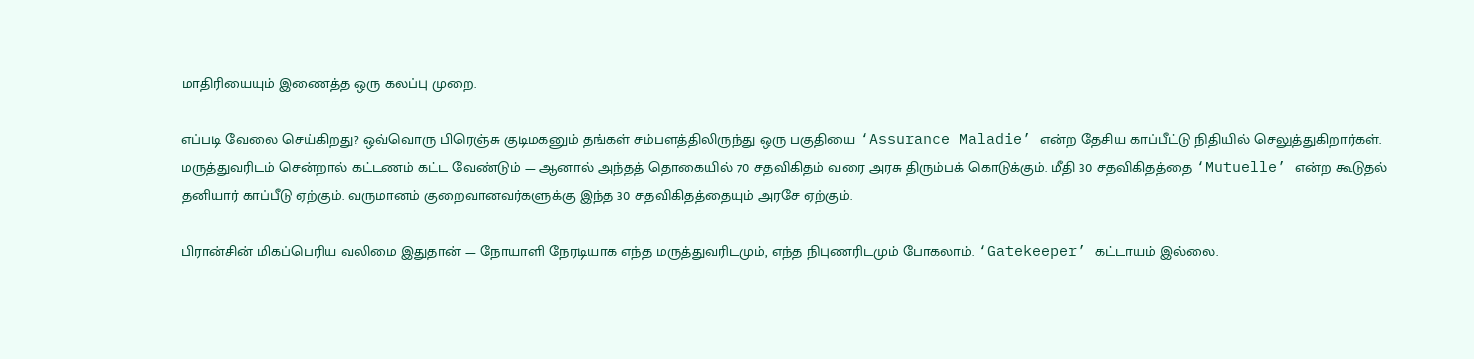மாதிரியையும் இணைத்த ஒரு கலப்பு முறை.

எப்படி வேலை செய்கிறது? ஒவ்வொரு பிரெஞ்சு குடிமகனும் தங்கள் சம்பளத்திலிருந்து ஒரு பகுதியை ‘Assurance Maladie’ என்ற தேசிய காப்பீட்டு நிதியில் செலுத்துகிறார்கள். மருத்துவரிடம் சென்றால் கட்டணம் கட்ட வேண்டும் — ஆனால் அந்தத் தொகையில் 70 சதவிகிதம் வரை அரசு திரும்பக் கொடுக்கும். மீதி 30 சதவிகிதத்தை ‘Mutuelle’ என்ற கூடுதல் தனியார் காப்பீடு ஏற்கும். வருமானம் குறைவானவர்களுக்கு இந்த 30 சதவிகிதத்தையும் அரசே ஏற்கும்.

பிரான்சின் மிகப்பெரிய வலிமை இதுதான் — நோயாளி நேரடியாக எந்த மருத்துவரிடமும், எந்த நிபுணரிடமும் போகலாம். ‘Gatekeeper’ கட்டாயம் இல்லை.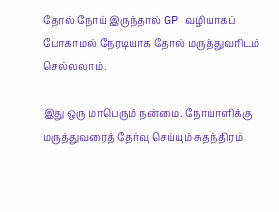தோல் நோய் இருந்தால் GP வழியாகப் போகாமல் நேரடியாக தோல் மருத்துவரிடம் செல்லலாம்.

இது ஒரு மாபெரும் நன்மை. நோயாளிக்கு மருத்துவரைத் தேர்வு செய்யும் சுதந்திரம்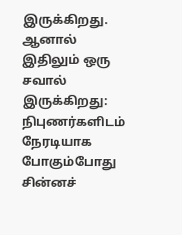இருக்கிறது. ஆனால் இதிலும் ஒரு சவால் இருக்கிறது: நிபுணர்களிடம் நேரடியாக போகும்போது சின்னச்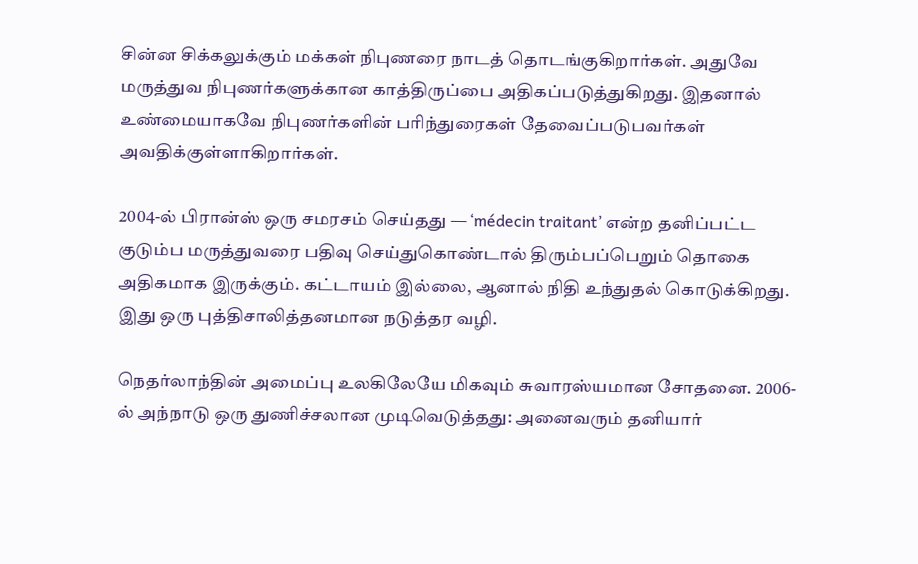சின்ன சிக்கலுக்கும் மக்கள் நிபுணரை நாடத் தொடங்குகிறார்கள். அதுவே மருத்துவ நிபுணர்களுக்கான காத்திருப்பை அதிகப்படுத்துகிறது. இதனால் உண்மையாகவே நிபுணர்களின் பரிந்துரைகள் தேவைப்படுபவர்கள் அவதிக்குள்ளாகிறார்கள்.

2004-ல் பிரான்ஸ் ஒரு சமரசம் செய்தது — ‘médecin traitant’ என்ற தனிப்பட்ட குடும்ப மருத்துவரை பதிவு செய்துகொண்டால் திரும்பப்பெறும் தொகை அதிகமாக இருக்கும். கட்டாயம் இல்லை, ஆனால் நிதி உந்துதல் கொடுக்கிறது. இது ஒரு புத்திசாலித்தனமான நடுத்தர வழி.

நெதர்லாந்தின் அமைப்பு உலகிலேயே மிகவும் சுவாரஸ்யமான சோதனை. 2006-ல் அந்நாடு ஒரு துணிச்சலான முடிவெடுத்தது: அனைவரும் தனியார்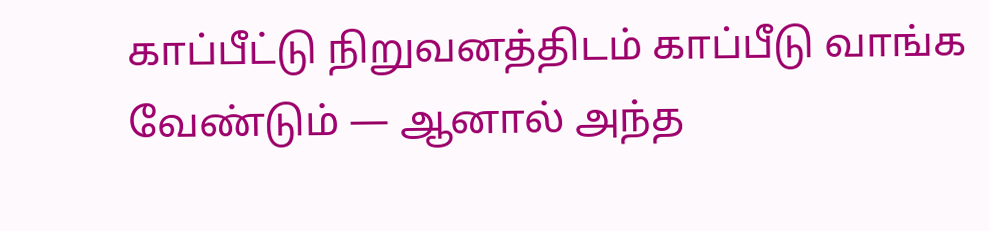காப்பீட்டு நிறுவனத்திடம் காப்பீடு வாங்க வேண்டும் — ஆனால் அந்த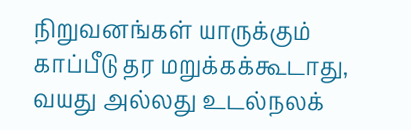நிறுவனங்கள் யாருக்கும் காப்பீடு தர மறுக்கக்கூடாது, வயது அல்லது உடல்நலக்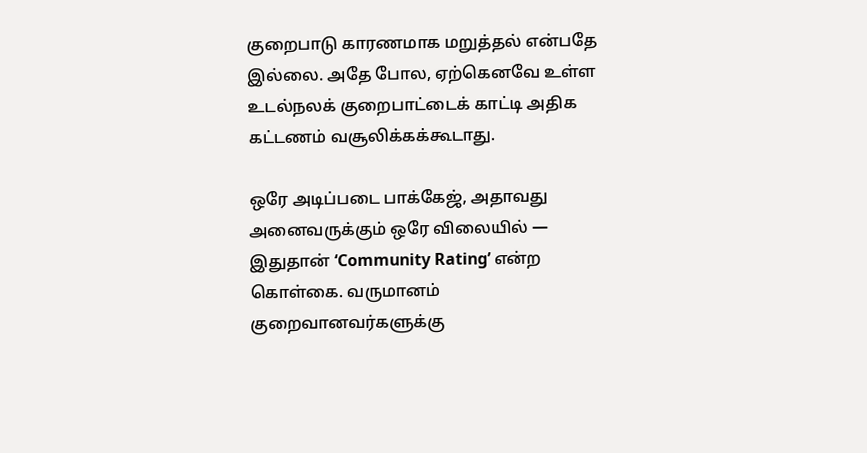குறைபாடு காரணமாக மறுத்தல் என்பதே இல்லை. அதே போல, ஏற்கெனவே உள்ள உடல்நலக் குறைபாட்டைக் காட்டி அதிக கட்டணம் வசூலிக்கக்கூடாது.

ஒரே அடிப்படை பாக்கேஜ், அதாவது அனைவருக்கும் ஒரே விலையில் — இதுதான் ‘Community Rating’ என்ற கொள்கை. வருமானம் குறைவானவர்களுக்கு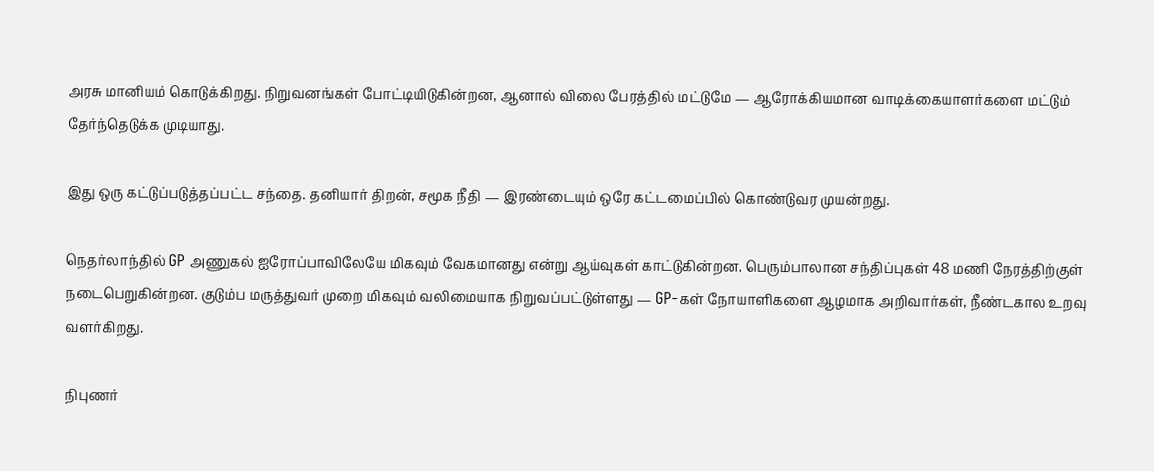அரசு மானியம் கொடுக்கிறது. நிறுவனங்கள் போட்டியிடுகின்றன, ஆனால் விலை பேரத்தில் மட்டுமே — ஆரோக்கியமான வாடிக்கையாளர்களை மட்டும் தேர்ந்தெடுக்க முடியாது.

இது ஒரு கட்டுப்படுத்தப்பட்ட சந்தை. தனியார் திறன், சமூக நீதி — இரண்டையும் ஒரே கட்டமைப்பில் கொண்டுவர முயன்றது.

நெதர்லாந்தில் GP அணுகல் ஐரோப்பாவிலேயே மிகவும் வேகமானது என்று ஆய்வுகள் காட்டுகின்றன. பெரும்பாலான சந்திப்புகள் 48 மணி நேரத்திற்குள் நடைபெறுகின்றன. குடும்ப மருத்துவர் முறை மிகவும் வலிமையாக நிறுவப்பட்டுள்ளது — GP-கள் நோயாளிகளை ஆழமாக அறிவார்கள், நீண்டகால உறவு வளர்கிறது.

நிபுணர்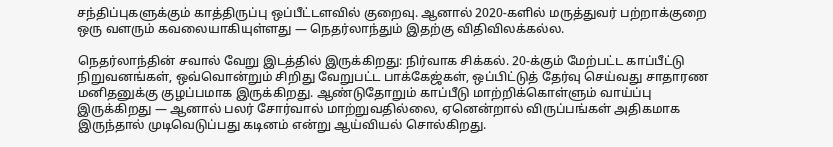சந்திப்புகளுக்கும் காத்திருப்பு ஒப்பீட்டளவில் குறைவு. ஆனால் 2020-களில் மருத்துவர் பற்றாக்குறை ஒரு வளரும் கவலையாகியுள்ளது — நெதர்லாந்தும் இதற்கு விதிவிலக்கல்ல.

நெதர்லாந்தின் சவால் வேறு இடத்தில் இருக்கிறது: நிர்வாக சிக்கல். 20-க்கும் மேற்பட்ட காப்பீட்டு நிறுவனங்கள், ஒவ்வொன்றும் சிறிது வேறுபட்ட பாக்கேஜ்கள், ஒப்பிட்டுத் தேர்வு செய்வது சாதாரண மனிதனுக்கு குழப்பமாக இருக்கிறது. ஆண்டுதோறும் காப்பீடு மாற்றிக்கொள்ளும் வாய்ப்பு இருக்கிறது — ஆனால் பலர் சோர்வால் மாற்றுவதில்லை, ஏனென்றால் விருப்பங்கள் அதிகமாக இருந்தால் முடிவெடுப்பது கடினம் என்று ஆய்வியல் சொல்கிறது.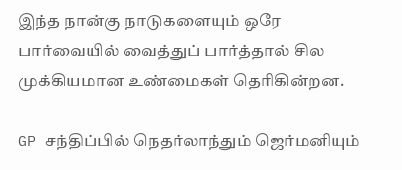இந்த நான்கு நாடுகளையும் ஒரே பார்வையில் வைத்துப் பார்த்தால் சில முக்கியமான உண்மைகள் தெரிகின்றன.

GP சந்திப்பில் நெதர்லாந்தும் ஜெர்மனியும்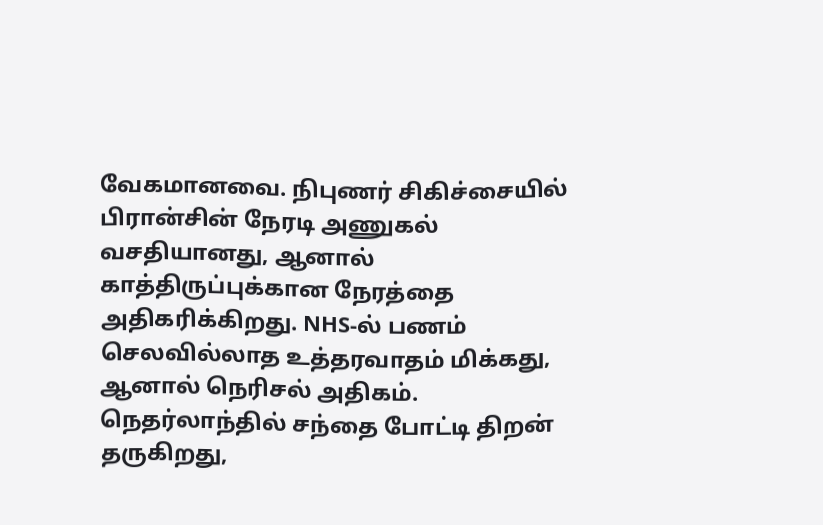வேகமானவை. நிபுணர் சிகிச்சையில் பிரான்சின் நேரடி அணுகல் வசதியானது, ஆனால் காத்திருப்புக்கான நேரத்தை அதிகரிக்கிறது. NHS-ல் பணம் செலவில்லாத உத்தரவாதம் மிக்கது, ஆனால் நெரிசல் அதிகம். நெதர்லாந்தில் சந்தை போட்டி திறன் தருகிறது,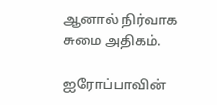ஆனால் நிர்வாக சுமை அதிகம்.

ஐரோப்பாவின்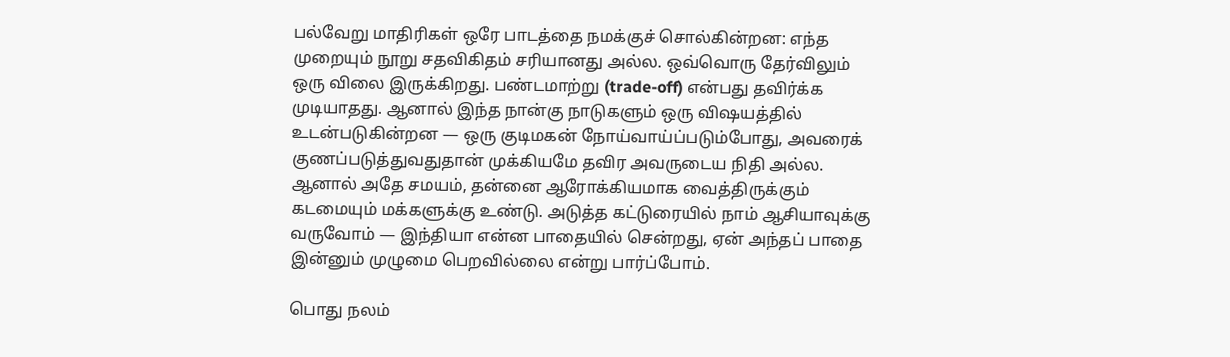பல்வேறு மாதிரிகள் ஒரே பாடத்தை நமக்குச் சொல்கின்றன: எந்த முறையும் நூறு சதவிகிதம் சரியானது அல்ல. ஒவ்வொரு தேர்விலும் ஒரு விலை இருக்கிறது. பண்டமாற்று (trade-off) என்பது தவிர்க்க முடியாதது. ஆனால் இந்த நான்கு நாடுகளும் ஒரு விஷயத்தில் உடன்படுகின்றன — ஒரு குடிமகன் நோய்வாய்ப்படும்போது, அவரைக் குணப்படுத்துவதுதான் முக்கியமே தவிர அவருடைய நிதி அல்ல. ஆனால் அதே சமயம், தன்னை ஆரோக்கியமாக வைத்திருக்கும் கடமையும் மக்களுக்கு உண்டு. அடுத்த கட்டுரையில் நாம் ஆசியாவுக்கு வருவோம் — இந்தியா என்ன பாதையில் சென்றது, ஏன் அந்தப் பாதை இன்னும் முழுமை பெறவில்லை என்று பார்ப்போம்.

பொது நலம்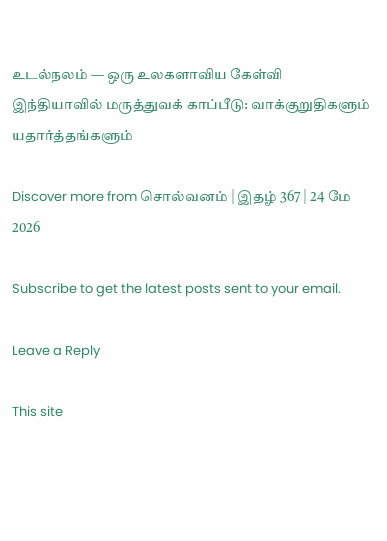உடல்நலம் — ஒரு உலகளாவிய கேள்வி இந்தியாவில் மருத்துவக் காப்பீடு: வாக்குறுதிகளும் யதார்த்தங்களும்

Discover more from சொல்வனம் | இதழ் 367 | 24 மே 2026

Subscribe to get the latest posts sent to your email.

Leave a Reply

This site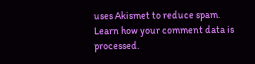uses Akismet to reduce spam. Learn how your comment data is processed.